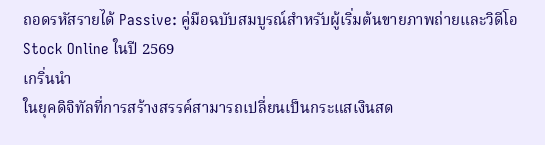ถอดรหัสรายได้ Passive: คู่มือฉบับสมบูรณ์สำหรับผู้เริ่มต้นขายภาพถ่ายและวิดีโอ Stock Online ในปี 2569
เกริ่นนำ
ในยุคดิจิทัลที่การสร้างสรรค์สามารถเปลี่ยนเป็นกระแสเงินสด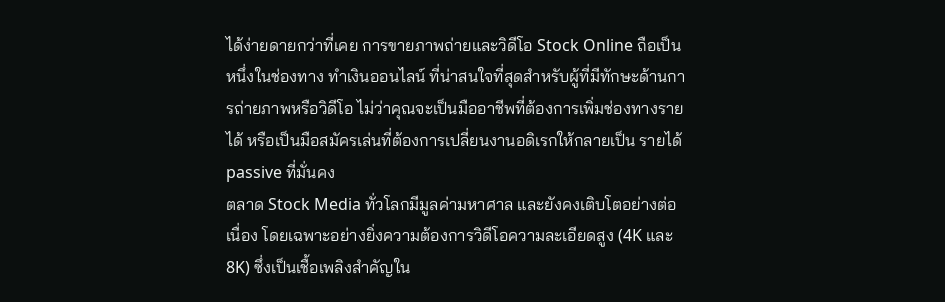ได้ง่ายดายกว่าที่เคย การขายภาพถ่ายและวิดีโอ Stock Online ถือเป็นหนึ่งในช่องทาง ทำเงินออนไลน์ ที่น่าสนใจที่สุดสำหรับผู้ที่มีทักษะด้านการถ่ายภาพหรือวิดีโอ ไม่ว่าคุณจะเป็นมืออาชีพที่ต้องการเพิ่มช่องทางรายได้ หรือเป็นมือสมัครเล่นที่ต้องการเปลี่ยนงานอดิเรกให้กลายเป็น รายได้ passive ที่มั่นคง
ตลาด Stock Media ทั่วโลกมีมูลค่ามหาศาล และยังคงเติบโตอย่างต่อเนื่อง โดยเฉพาะอย่างยิ่งความต้องการวิดีโอความละเอียดสูง (4K และ 8K) ซึ่งเป็นเชื้อเพลิงสำคัญใน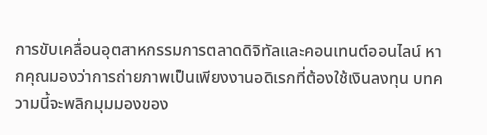การขับเคลื่อนอุตสาหกรรมการตลาดดิจิทัลและคอนเทนต์ออนไลน์ หากคุณมองว่าการถ่ายภาพเป็นเพียงงานอดิเรกที่ต้องใช้เงินลงทุน บทความนี้จะพลิกมุมมองของ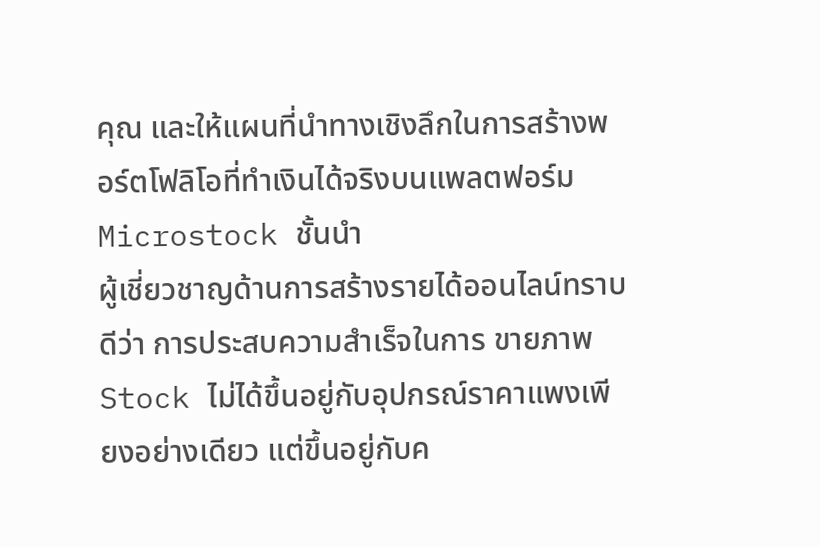คุณ และให้แผนที่นำทางเชิงลึกในการสร้างพอร์ตโฟลิโอที่ทำเงินได้จริงบนแพลตฟอร์ม Microstock ชั้นนำ
ผู้เชี่ยวชาญด้านการสร้างรายได้ออนไลน์ทราบดีว่า การประสบความสำเร็จในการ ขายภาพ Stock ไม่ได้ขึ้นอยู่กับอุปกรณ์ราคาแพงเพียงอย่างเดียว แต่ขึ้นอยู่กับค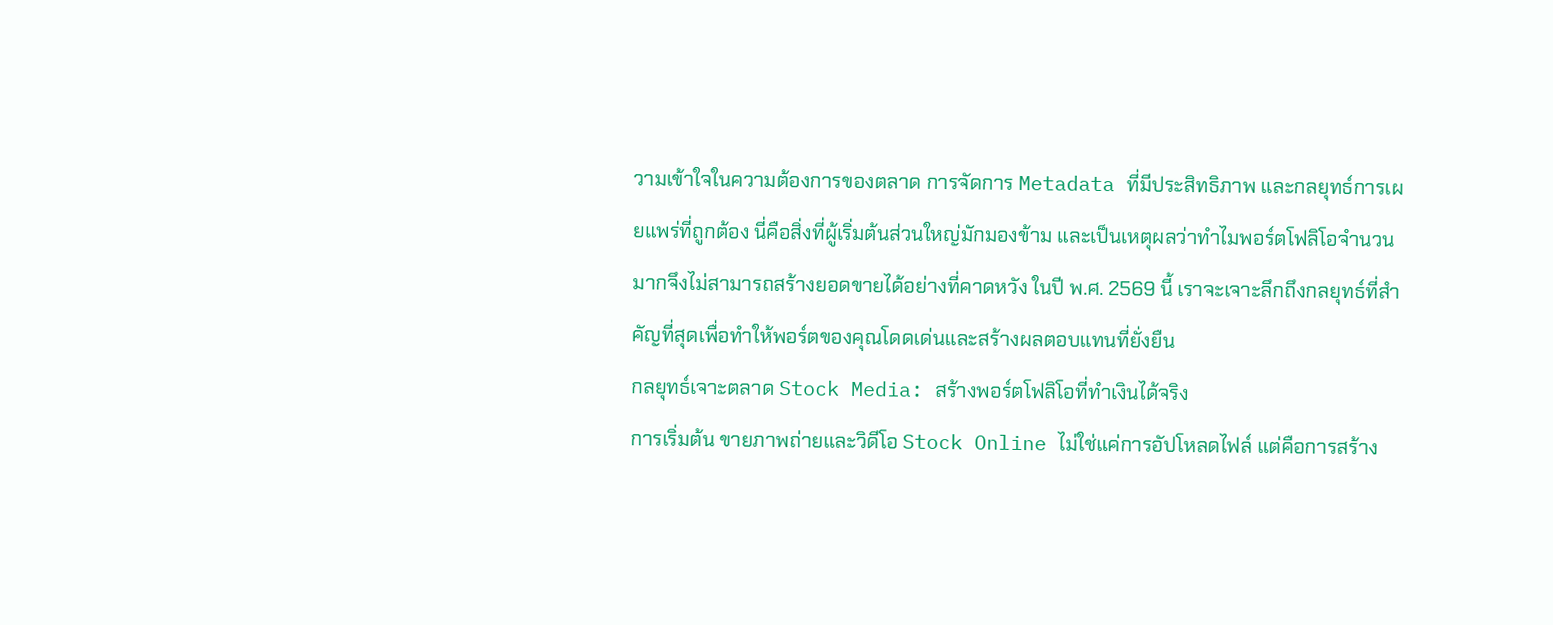วามเข้าใจในความต้องการของตลาด การจัดการ Metadata ที่มีประสิทธิภาพ และกลยุทธ์การเผยแพร่ที่ถูกต้อง นี่คือสิ่งที่ผู้เริ่มต้นส่วนใหญ่มักมองข้าม และเป็นเหตุผลว่าทำไมพอร์ตโฟลิโอจำนวนมากจึงไม่สามารถสร้างยอดขายได้อย่างที่คาดหวัง ในปี พ.ศ. 2569 นี้ เราจะเจาะลึกถึงกลยุทธ์ที่สำคัญที่สุดเพื่อทำให้พอร์ตของคุณโดดเด่นและสร้างผลตอบแทนที่ยั่งยืน
กลยุทธ์เจาะตลาด Stock Media: สร้างพอร์ตโฟลิโอที่ทำเงินได้จริง
การเริ่มต้น ขายภาพถ่ายและวิดีโอ Stock Online ไม่ใช่แค่การอัปโหลดไฟล์ แต่คือการสร้าง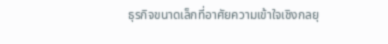ธุรกิจขนาดเล็กที่อาศัยความเข้าใจเชิงกลยุ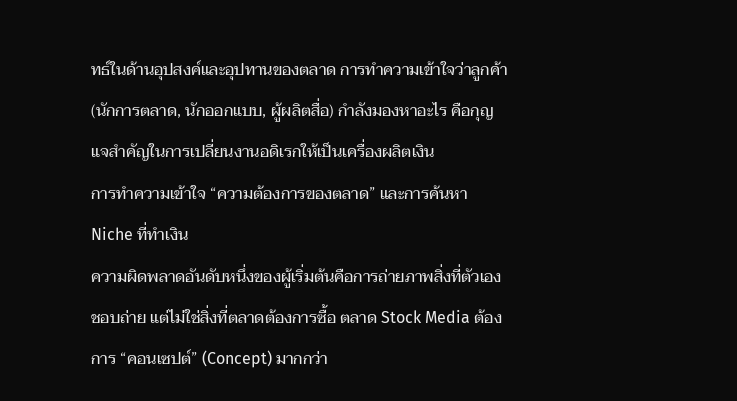ทธ์ในด้านอุปสงค์และอุปทานของตลาด การทำความเข้าใจว่าลูกค้า (นักการตลาด, นักออกแบบ, ผู้ผลิตสื่อ) กำลังมองหาอะไร คือกุญแจสำคัญในการเปลี่ยนงานอดิเรกให้เป็นเครื่องผลิตเงิน
การทำความเข้าใจ “ความต้องการของตลาด” และการค้นหา Niche ที่ทำเงิน
ความผิดพลาดอันดับหนึ่งของผู้เริ่มต้นคือการถ่ายภาพสิ่งที่ตัวเองชอบถ่าย แต่ไม่ใช่สิ่งที่ตลาดต้องการซื้อ ตลาด Stock Media ต้องการ “คอนเซปต์” (Concept) มากกว่า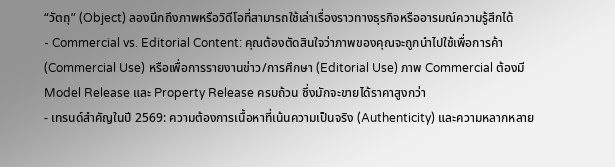“วัตถุ” (Object) ลองนึกถึงภาพหรือวิดีโอที่สามารถใช้เล่าเรื่องราวทางธุรกิจหรืออารมณ์ความรู้สึกได้
- Commercial vs. Editorial Content: คุณต้องตัดสินใจว่าภาพของคุณจะถูกนำไปใช้เพื่อการค้า (Commercial Use) หรือเพื่อการรายงานข่าว/การศึกษา (Editorial Use) ภาพ Commercial ต้องมี Model Release และ Property Release ครบถ้วน ซึ่งมักจะขายได้ราคาสูงกว่า
- เทรนด์สำคัญในปี 2569: ความต้องการเนื้อหาที่เน้นความเป็นจริง (Authenticity) และความหลากหลาย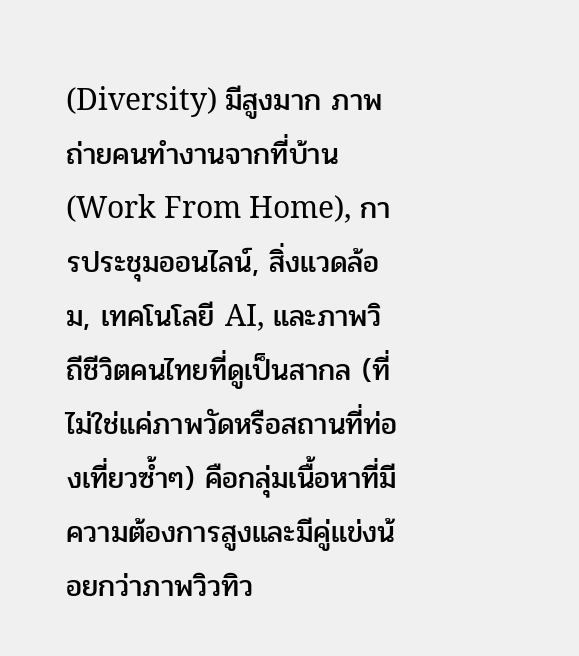(Diversity) มีสูงมาก ภาพถ่ายคนทำงานจากที่บ้าน (Work From Home), การประชุมออนไลน์, สิ่งแวดล้อม, เทคโนโลยี AI, และภาพวิถีชีวิตคนไทยที่ดูเป็นสากล (ที่ไม่ใช่แค่ภาพวัดหรือสถานที่ท่องเที่ยวซ้ำๆ) คือกลุ่มเนื้อหาที่มีความต้องการสูงและมีคู่แข่งน้อยกว่าภาพวิวทิว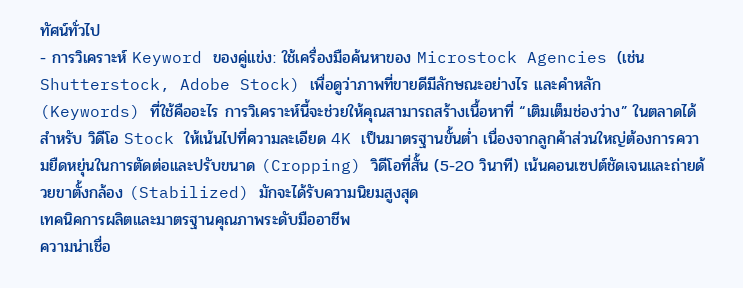ทัศน์ทั่วไป
- การวิเคราะห์ Keyword ของคู่แข่ง: ใช้เครื่องมือค้นหาของ Microstock Agencies (เช่น Shutterstock, Adobe Stock) เพื่อดูว่าภาพที่ขายดีมีลักษณะอย่างไร และคำหลัก (Keywords) ที่ใช้คืออะไร การวิเคราะห์นี้จะช่วยให้คุณสามารถสร้างเนื้อหาที่ “เติมเต็มช่องว่าง” ในตลาดได้
สำหรับ วิดีโอ Stock ให้เน้นไปที่ความละเอียด 4K เป็นมาตรฐานขั้นต่ำ เนื่องจากลูกค้าส่วนใหญ่ต้องการความยืดหยุ่นในการตัดต่อและปรับขนาด (Cropping) วิดีโอที่สั้น (5-20 วินาที) เน้นคอนเซปต์ชัดเจนและถ่ายด้วยขาตั้งกล้อง (Stabilized) มักจะได้รับความนิยมสูงสุด
เทคนิคการผลิตและมาตรฐานคุณภาพระดับมืออาชีพ
ความน่าเชื่อ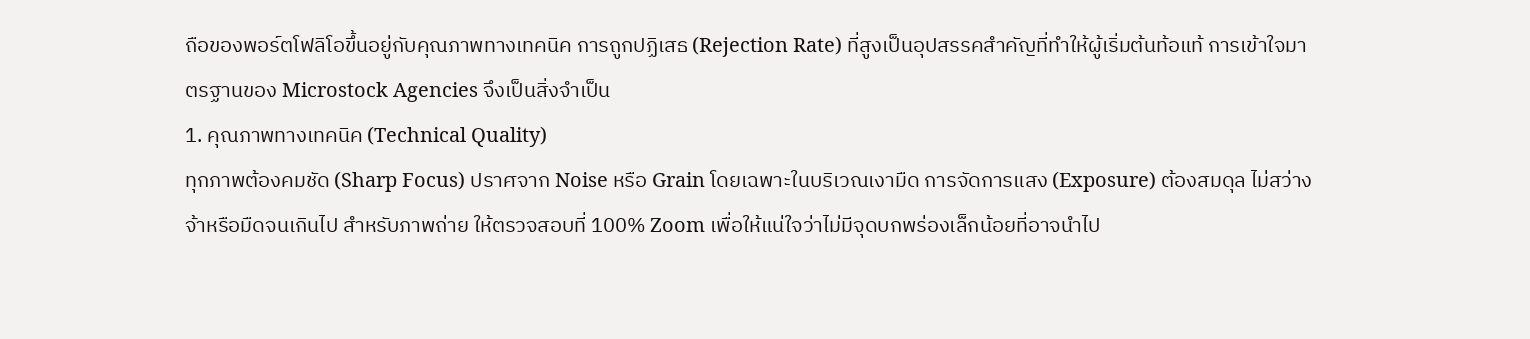ถือของพอร์ตโฟลิโอขึ้นอยู่กับคุณภาพทางเทคนิค การถูกปฏิเสธ (Rejection Rate) ที่สูงเป็นอุปสรรคสำคัญที่ทำให้ผู้เริ่มต้นท้อแท้ การเข้าใจมาตรฐานของ Microstock Agencies จึงเป็นสิ่งจำเป็น
1. คุณภาพทางเทคนิค (Technical Quality)
ทุกภาพต้องคมชัด (Sharp Focus) ปราศจาก Noise หรือ Grain โดยเฉพาะในบริเวณเงามืด การจัดการแสง (Exposure) ต้องสมดุล ไม่สว่างจ้าหรือมืดจนเกินไป สำหรับภาพถ่าย ให้ตรวจสอบที่ 100% Zoom เพื่อให้แน่ใจว่าไม่มีจุดบกพร่องเล็กน้อยที่อาจนำไป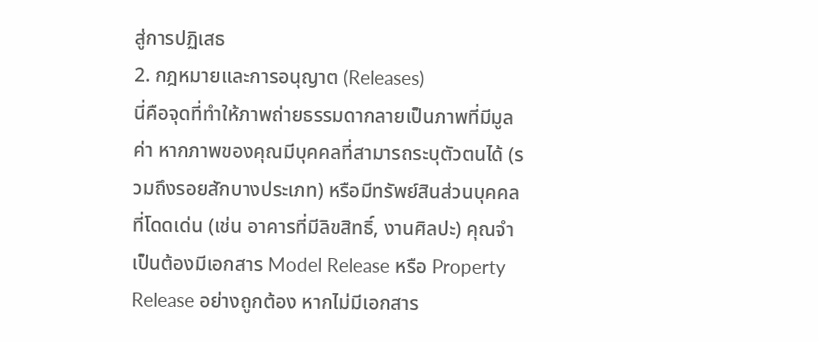สู่การปฏิเสธ
2. กฎหมายและการอนุญาต (Releases)
นี่คือจุดที่ทำให้ภาพถ่ายธรรมดากลายเป็นภาพที่มีมูลค่า หากภาพของคุณมีบุคคลที่สามารถระบุตัวตนได้ (รวมถึงรอยสักบางประเภท) หรือมีทรัพย์สินส่วนบุคคลที่โดดเด่น (เช่น อาคารที่มีลิขสิทธิ์, งานศิลปะ) คุณจำเป็นต้องมีเอกสาร Model Release หรือ Property Release อย่างถูกต้อง หากไม่มีเอกสาร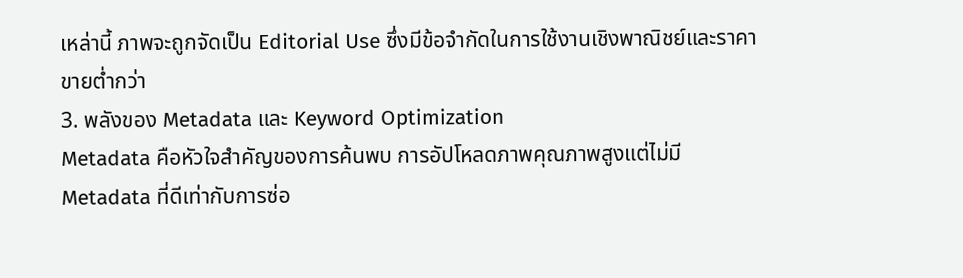เหล่านี้ ภาพจะถูกจัดเป็น Editorial Use ซึ่งมีข้อจำกัดในการใช้งานเชิงพาณิชย์และราคาขายต่ำกว่า
3. พลังของ Metadata และ Keyword Optimization
Metadata คือหัวใจสำคัญของการค้นพบ การอัปโหลดภาพคุณภาพสูงแต่ไม่มี Metadata ที่ดีเท่ากับการซ่อ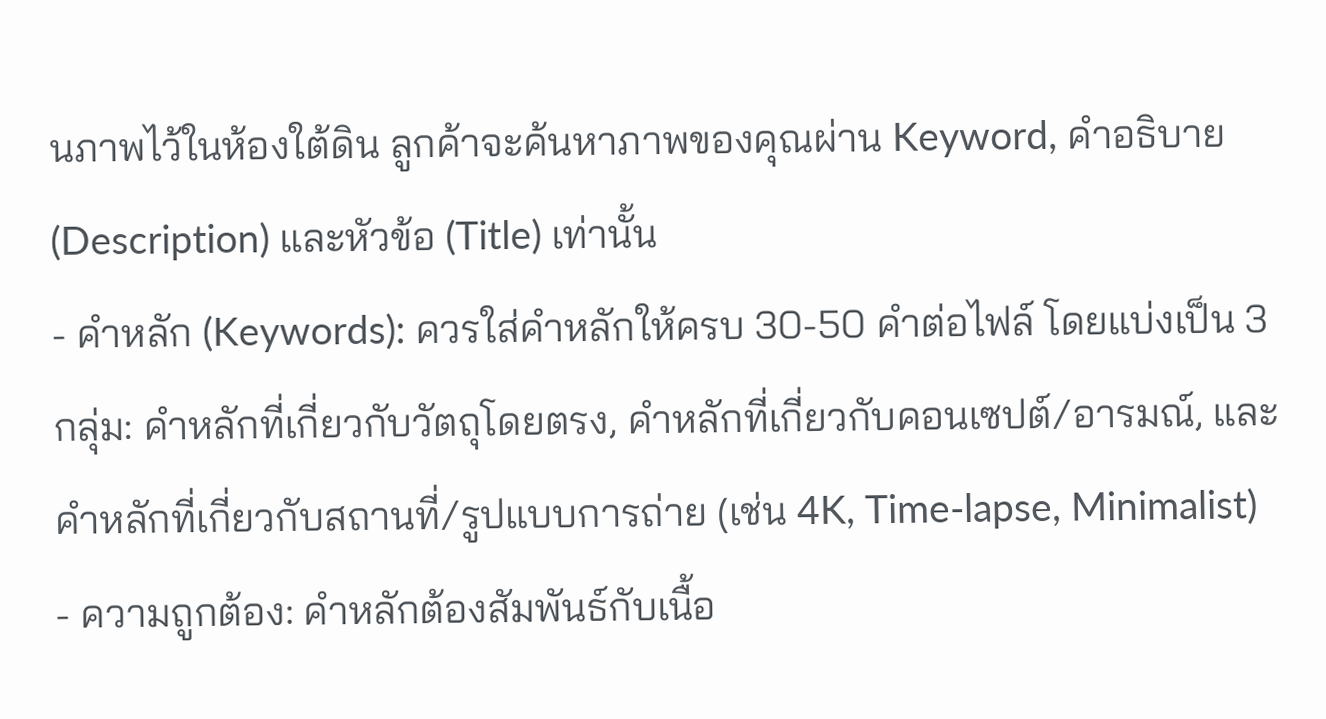นภาพไว้ในห้องใต้ดิน ลูกค้าจะค้นหาภาพของคุณผ่าน Keyword, คำอธิบาย (Description) และหัวข้อ (Title) เท่านั้น
- คำหลัก (Keywords): ควรใส่คำหลักให้ครบ 30-50 คำต่อไฟล์ โดยแบ่งเป็น 3 กลุ่ม: คำหลักที่เกี่ยวกับวัตถุโดยตรง, คำหลักที่เกี่ยวกับคอนเซปต์/อารมณ์, และคำหลักที่เกี่ยวกับสถานที่/รูปแบบการถ่าย (เช่น 4K, Time-lapse, Minimalist)
- ความถูกต้อง: คำหลักต้องสัมพันธ์กับเนื้อ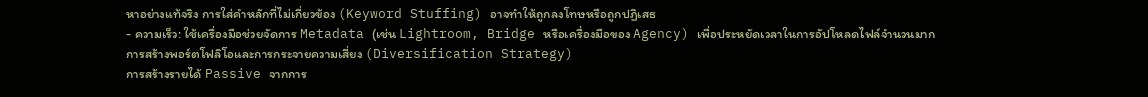หาอย่างแท้จริง การใส่คำหลักที่ไม่เกี่ยวข้อง (Keyword Stuffing) อาจทำให้ถูกลงโทษหรือถูกปฏิเสธ
- ความเร็ว: ใช้เครื่องมือช่วยจัดการ Metadata (เช่น Lightroom, Bridge หรือเครื่องมือของ Agency) เพื่อประหยัดเวลาในการอัปโหลดไฟล์จำนวนมาก
การสร้างพอร์ตโฟลิโอและการกระจายความเสี่ยง (Diversification Strategy)
การสร้างรายได้ Passive จากการ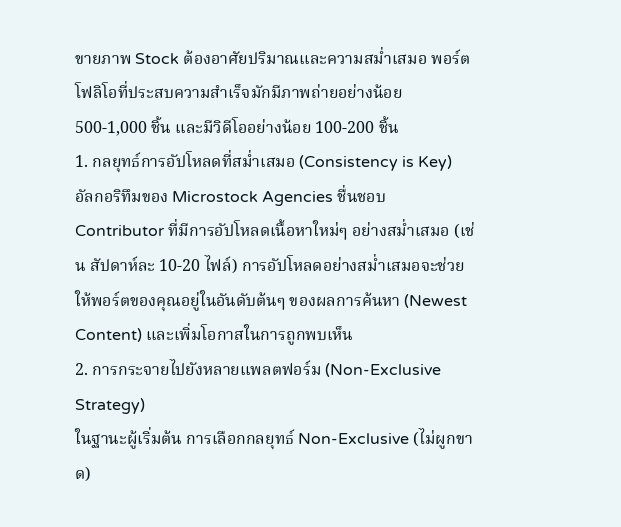ขายภาพ Stock ต้องอาศัยปริมาณและความสม่ำเสมอ พอร์ตโฟลิโอที่ประสบความสำเร็จมักมีภาพถ่ายอย่างน้อย 500-1,000 ชิ้น และมีวิดีโออย่างน้อย 100-200 ชิ้น
1. กลยุทธ์การอัปโหลดที่สม่ำเสมอ (Consistency is Key)
อัลกอริทึมของ Microstock Agencies ชื่นชอบ Contributor ที่มีการอัปโหลดเนื้อหาใหม่ๆ อย่างสม่ำเสมอ (เช่น สัปดาห์ละ 10-20 ไฟล์) การอัปโหลดอย่างสม่ำเสมอจะช่วยให้พอร์ตของคุณอยู่ในอันดับต้นๆ ของผลการค้นหา (Newest Content) และเพิ่มโอกาสในการถูกพบเห็น
2. การกระจายไปยังหลายแพลตฟอร์ม (Non-Exclusive Strategy)
ในฐานะผู้เริ่มต้น การเลือกกลยุทธ์ Non-Exclusive (ไม่ผูกขาด)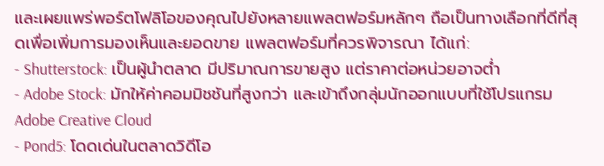และเผยแพร่พอร์ตโฟลิโอของคุณไปยังหลายแพลตฟอร์มหลักๆ ถือเป็นทางเลือกที่ดีที่สุดเพื่อเพิ่มการมองเห็นและยอดขาย แพลตฟอร์มที่ควรพิจารณา ได้แก่:
- Shutterstock: เป็นผู้นำตลาด มีปริมาณการขายสูง แต่ราคาต่อหน่วยอาจต่ำ
- Adobe Stock: มักให้ค่าคอมมิชชันที่สูงกว่า และเข้าถึงกลุ่มนักออกแบบที่ใช้โปรแกรม Adobe Creative Cloud
- Pond5: โดดเด่นในตลาดวิดีโอ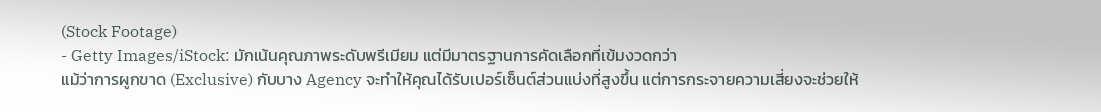(Stock Footage)
- Getty Images/iStock: มักเน้นคุณภาพระดับพรีเมียม แต่มีมาตรฐานการคัดเลือกที่เข้มงวดกว่า
แม้ว่าการผูกขาด (Exclusive) กับบาง Agency จะทำให้คุณได้รับเปอร์เซ็นต์ส่วนแบ่งที่สูงขึ้น แต่การกระจายความเสี่ยงจะช่วยให้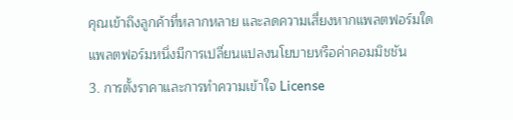คุณเข้าถึงลูกค้าที่หลากหลาย และลดความเสี่ยงหากแพลตฟอร์มใดแพลตฟอร์มหนึ่งมีการเปลี่ยนแปลงนโยบายหรือค่าคอมมิชชัน
3. การตั้งราคาและการทำความเข้าใจ License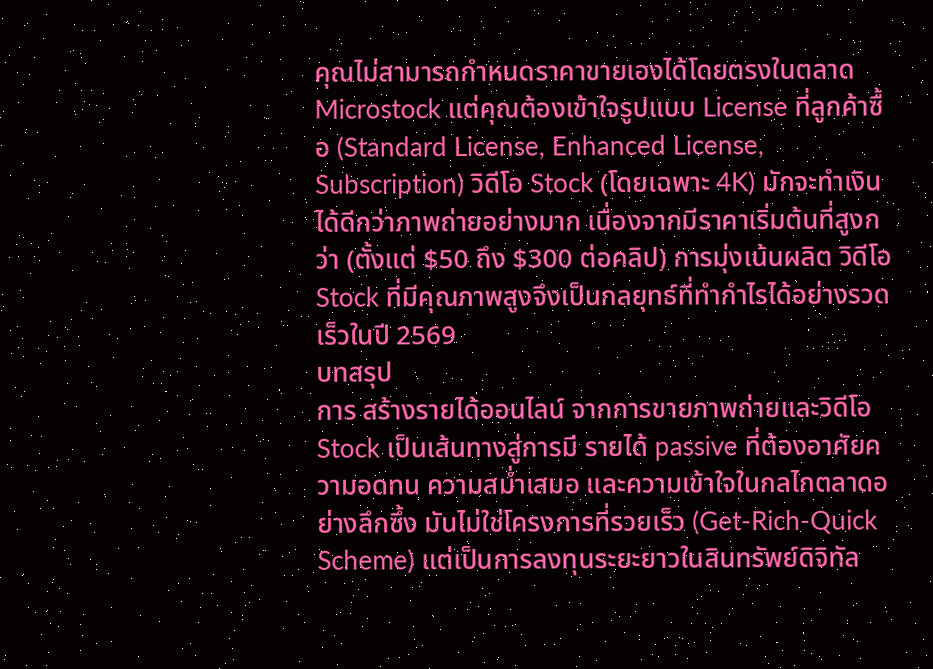คุณไม่สามารถกำหนดราคาขายเองได้โดยตรงในตลาด Microstock แต่คุณต้องเข้าใจรูปแบบ License ที่ลูกค้าซื้อ (Standard License, Enhanced License, Subscription) วิดีโอ Stock (โดยเฉพาะ 4K) มักจะทำเงินได้ดีกว่าภาพถ่ายอย่างมาก เนื่องจากมีราคาเริ่มต้นที่สูงกว่า (ตั้งแต่ $50 ถึง $300 ต่อคลิป) การมุ่งเน้นผลิต วิดีโอ Stock ที่มีคุณภาพสูงจึงเป็นกลยุทธ์ที่ทำกำไรได้อย่างรวดเร็วในปี 2569
บทสรุป
การ สร้างรายได้ออนไลน์ จากการขายภาพถ่ายและวิดีโอ Stock เป็นเส้นทางสู่การมี รายได้ passive ที่ต้องอาศัยความอดทน ความสม่ำเสมอ และความเข้าใจในกลไกตลาดอย่างลึกซึ้ง มันไม่ใช่โครงการที่รวยเร็ว (Get-Rich-Quick Scheme) แต่เป็นการลงทุนระยะยาวในสินทรัพย์ดิจิทัล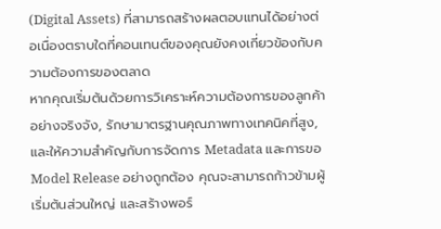(Digital Assets) ที่สามารถสร้างผลตอบแทนได้อย่างต่อเนื่องตราบใดที่คอนเทนต์ของคุณยังคงเกี่ยวข้องกับความต้องการของตลาด
หากคุณเริ่มต้นด้วยการวิเคราะห์ความต้องการของลูกค้าอย่างจริงจัง, รักษามาตรฐานคุณภาพทางเทคนิคที่สูง, และให้ความสำคัญกับการจัดการ Metadata และการขอ Model Release อย่างถูกต้อง คุณจะสามารถก้าวข้ามผู้เริ่มต้นส่วนใหญ่ และสร้างพอร์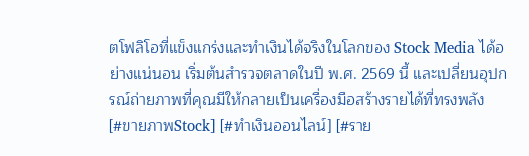ตโฟลิโอที่แข็งแกร่งและทำเงินได้จริงในโลกของ Stock Media ได้อย่างแน่นอน เริ่มต้นสำรวจตลาดในปี พ.ศ. 2569 นี้ และเปลี่ยนอุปกรณ์ถ่ายภาพที่คุณมีให้กลายเป็นเครื่องมือสร้างรายได้ที่ทรงพลัง
[#ขายภาพStock] [#ทำเงินออนไลน์] [#ราย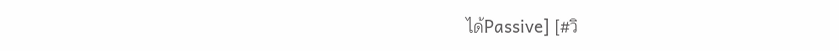ได้Passive] [#วิ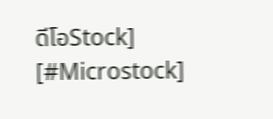ดีโอStock] [#Microstock]